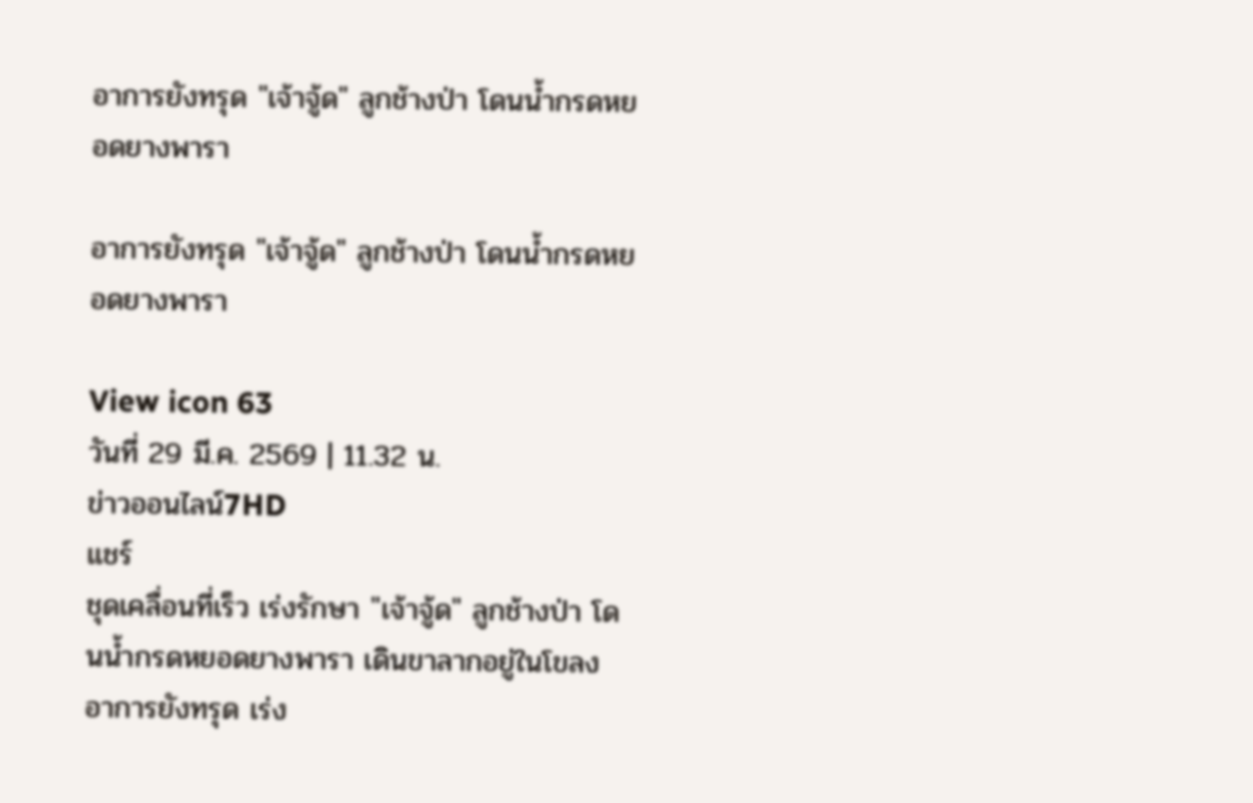อาการยังทรุด "เจ้าจู้ด" ลูกช้างป่า โดนน้ำกรดหยอดยางพารา

อาการยังทรุด "เจ้าจู้ด" ลูกช้างป่า โดนน้ำกรดหยอดยางพารา

View icon 63
วันที่ 29 มี.ค. 2569 | 11.32 น.
ข่าวออนไลน์7HD
แชร์
ชุดเคลื่อนที่เร็ว เร่งรักษา "เจ้าจู้ด" ลูกช้างป่า โดนน้ำกรดหยอดยางพารา เดินขาลากอยู่ในโขลง อาการยังทรุด เร่ง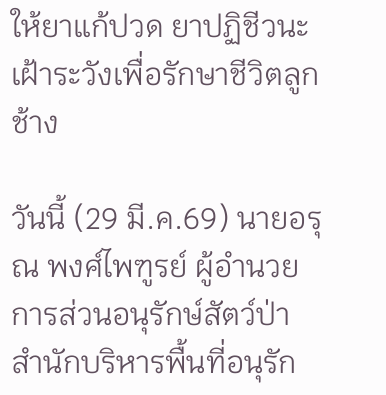ให้ยาแก้ปวด ยาปฏิชีวนะ เฝ้าระวังเพื่อรักษาชีวิตลูกช้าง

วันนี้ (29 มี.ค.69) นายอรุณ พงศ์ไพฑูรย์ ผู้อำนวยการส่วนอนุรักษ์สัตว์ป่า สำนักบริหารพื้นที่อนุรัก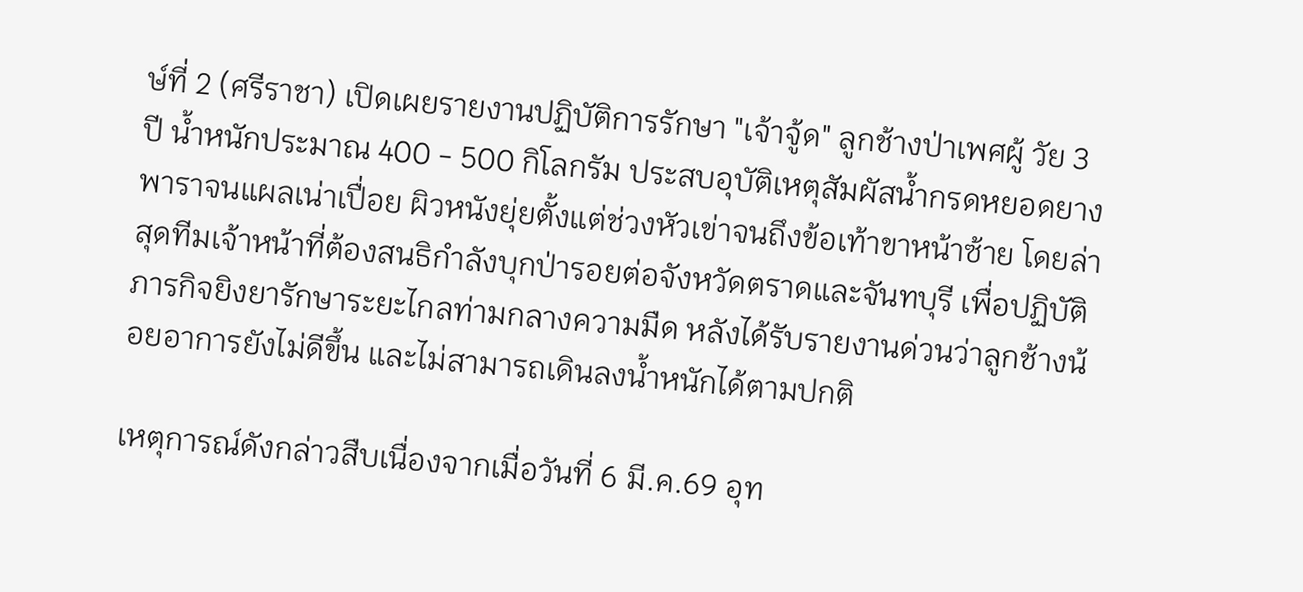ษ์ที่ 2 (ศรีราชา) เปิดเผยรายงานปฏิบัติการรักษา "เจ้าจู้ด" ลูกช้างป่าเพศผู้ วัย 3 ปี น้ำหนักประมาณ 400 - 500 กิโลกรัม ประสบอุบัติเหตุสัมผัสน้ำกรดหยอดยางพาราจนแผลเน่าเปื่อย ผิวหนังยุ่ยตั้งแต่ช่วงหัวเข่าจนถึงข้อเท้าขาหน้าซ้าย โดยล่าสุดทีมเจ้าหน้าที่ต้องสนธิกำลังบุกป่ารอยต่อจังหวัดตราดและจันทบุรี เพื่อปฏิบัติภารกิจยิงยารักษาระยะไกลท่ามกลางความมืด หลังได้รับรายงานด่วนว่าลูกช้างน้อยอาการยังไม่ดีขึ้น และไม่สามารถเดินลงน้ำหนักได้ตามปกติ

เหตุการณ์ดังกล่าวสืบเนื่องจากเมื่อวันที่ 6 มี.ค.69 อุท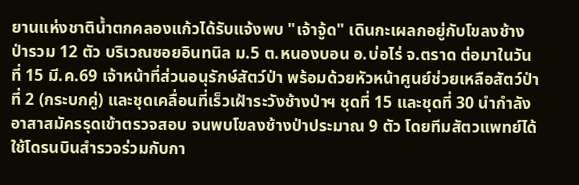ยานแห่งชาติน้ำตกคลองแก้วได้รับแจ้งพบ "เจ้าจู้ด" เดินกะเผลกอยู่กับโขลงช้างป่ารวม 12 ตัว บริเวณซอยอินทนิล ม.5 ต.หนองบอน อ.บ่อไร่ จ.ตราด ต่อมาในวันที่ 15 มี.ค.69 เจ้าหน้าที่ส่วนอนุรักษ์สัตว์ป่า พร้อมด้วยหัวหน้าศูนย์ช่วยเหลือสัตว์ป่าที่ 2 (กระบกคู่) และชุดเคลื่อนที่เร็วเฝ้าระวังช้างป่าฯ ชุดที่ 15 และชุดที่ 30 นำกำลังอาสาสมัครรุดเข้าตรวจสอบ จนพบโขลงช้างป่าประมาณ 9 ตัว โดยทีมสัตวแพทย์ได้ใช้โดรนบินสำรวจร่วมกับกา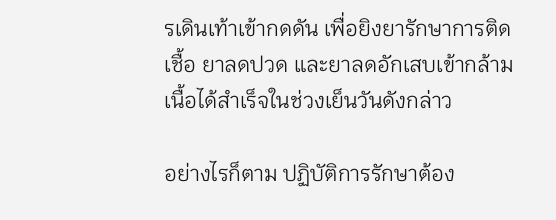รเดินเท้าเข้ากดดัน เพื่อยิงยารักษาการติดเชื้อ ยาลดปวด และยาลดอักเสบเข้ากล้ามเนื้อได้สำเร็จในช่วงเย็นวันดังกล่าว

อย่างไรก็ตาม ปฏิบัติการรักษาต้อง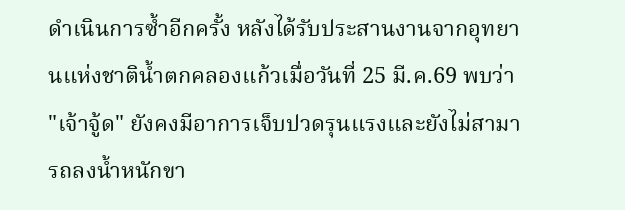ดำเนินการซ้ำอีกครั้ง หลังได้รับประสานงานจากอุทยานแห่งชาติน้ำตกคลองแก้วเมื่อวันที่ 25 มี.ค.69 พบว่า "เจ้าจู้ด" ยังคงมีอาการเจ็บปวดรุนแรงและยังไม่สามารถลงน้ำหนักขา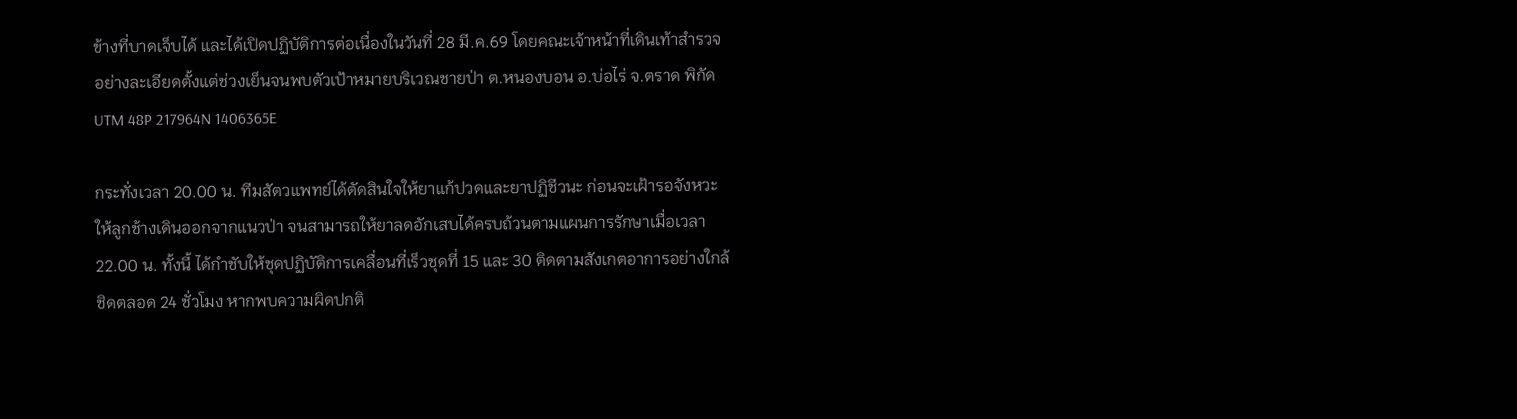ข้างที่บาดเจ็บได้ และได้เปิดปฏิบัติการต่อเนื่องในวันที่ 28 มี.ค.69 โดยคณะเจ้าหน้าที่เดินเท้าสำรวจอย่างละเอียดตั้งแต่ช่วงเย็นจนพบตัวเป้าหมายบริเวณชายป่า ต.หนองบอน อ.บ่อไร่ จ.ตราด พิกัด UTM 48P 217964N 1406365E

กระทั่งเวลา 20.00 น. ทีมสัตวแพทย์ได้ตัดสินใจให้ยาแก้ปวดและยาปฏิชีวนะ ก่อนจะเฝ้ารอจังหวะให้ลูกช้างเดินออกจากแนวป่า จนสามารถให้ยาลดอักเสบได้ครบถ้วนตามแผนการรักษาเมื่อเวลา 22.00 น. ทั้งนี้ ได้กำชับให้ชุดปฏิบัติการเคลื่อนที่เร็วชุดที่ 15 และ 30 ติดตามสังเกตอาการอย่างใกล้ชิดตลอด 24 ชั่วโมง หากพบความผิดปกติ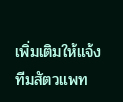เพิ่มเติมให้แจ้งทีมสัตวแพท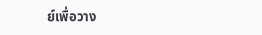ย์เพื่อวาง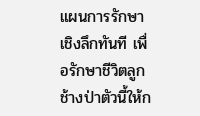แผนการรักษาเชิงลึกทันที เพื่อรักษาชีวิตลูกช้างป่าตัวนี้ให้ก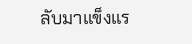ลับมาแข็งแร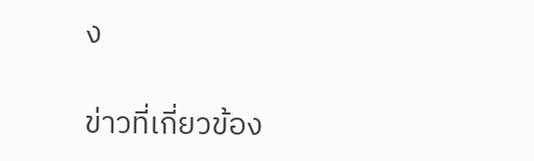ง

ข่าวที่เกี่ยวข้อง